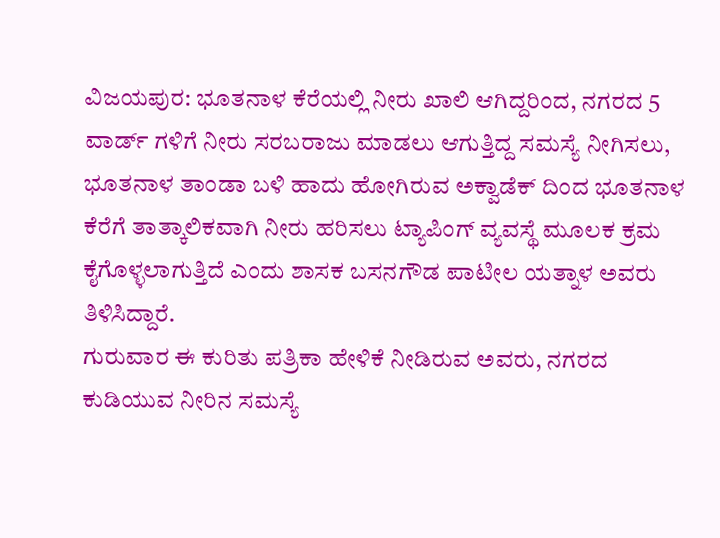ವಿಜಯಪುರ: ಭೂತನಾಳ ಕೆರೆಯಲ್ಲಿ ನೀರು ಖಾಲಿ ಆಗಿದ್ದರಿಂದ, ನಗರದ 5 ವಾರ್ಡ್ ಗಳಿಗೆ ನೀರು ಸರಬರಾಜು ಮಾಡಲು ಆಗುತ್ತಿದ್ದ ಸಮಸ್ಯೆ ನೀಗಿಸಲು, ಭೂತನಾಳ ತಾಂಡಾ ಬಳಿ ಹಾದು ಹೋಗಿರುವ ಅಕ್ವಾಡೆಕ್ ದಿಂದ ಭೂತನಾಳ ಕೆರೆಗೆ ತಾತ್ಕಾಲಿಕವಾಗಿ ನೀರು ಹರಿಸಲು ಟ್ಯಾಪಿಂಗ್ ವ್ಯವಸ್ಥೆ ಮೂಲಕ ಕ್ರಮ ಕೈಗೊಳ್ಳಲಾಗುತ್ತಿದೆ ಎಂದು ಶಾಸಕ ಬಸನಗೌಡ ಪಾಟೀಲ ಯತ್ನಾಳ ಅವರು ತಿಳಿಸಿದ್ದಾರೆ.
ಗುರುವಾರ ಈ ಕುರಿತು ಪತ್ರಿಕಾ ಹೇಳಿಕೆ ನೀಡಿರುವ ಅವರು, ನಗರದ ಕುಡಿಯುವ ನೀರಿನ ಸಮಸ್ಯೆ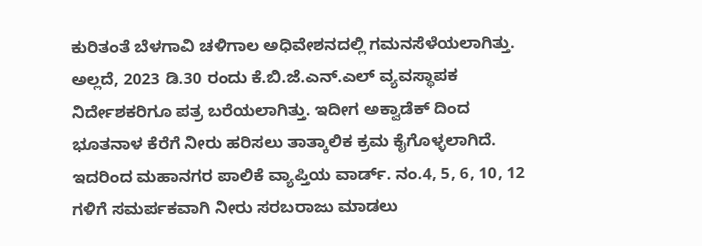ಕುರಿತಂತೆ ಬೆಳಗಾವಿ ಚಳಿಗಾಲ ಅಧಿವೇಶನದಲ್ಲಿ ಗಮನಸೆಳೆಯಲಾಗಿತ್ತು. ಅಲ್ಲದೆ, 2023 ಡಿ.30 ರಂದು ಕೆ.ಬಿ.ಜೆ.ಎನ್.ಎಲ್ ವ್ಯವಸ್ಥಾಪಕ ನಿರ್ದೇಶಕರಿಗೂ ಪತ್ರ ಬರೆಯಲಾಗಿತ್ತು. ಇದೀಗ ಅಕ್ವಾಡೆಕ್ ದಿಂದ ಭೂತನಾಳ ಕೆರೆಗೆ ನೀರು ಹರಿಸಲು ತಾತ್ಕಾಲಿಕ ಕ್ರಮ ಕೈಗೊಳ್ಳಲಾಗಿದೆ. ಇದರಿಂದ ಮಹಾನಗರ ಪಾಲಿಕೆ ವ್ಯಾಪ್ತಿಯ ವಾರ್ಡ್. ನಂ.4, 5, 6, 10, 12 ಗಳಿಗೆ ಸಮರ್ಪಕವಾಗಿ ನೀರು ಸರಬರಾಜು ಮಾಡಲು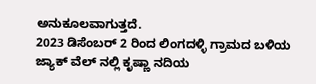ಅನುಕೂಲವಾಗುತ್ತದೆ.
2023 ಡಿಸೆಂಬರ್ 2 ರಿಂದ ಲಿಂಗದಳ್ಳಿ ಗ್ರಾಮದ ಬಳಿಯ ಜ್ಯಾಕ್ ವೆಲ್ ನಲ್ಲಿ ಕೃಷ್ಣಾ ನದಿಯ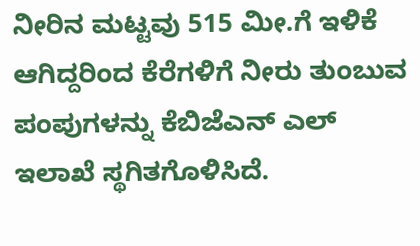ನೀರಿನ ಮಟ್ಟವು 515 ಮೀ.ಗೆ ಇಳಿಕೆ ಆಗಿದ್ದರಿಂದ ಕೆರೆಗಳಿಗೆ ನೀರು ತುಂಬುವ ಪಂಪುಗಳನ್ನು ಕೆಬಿಜೆಎನ್ ಎಲ್ ಇಲಾಖೆ ಸ್ಥಗಿತಗೊಳಿಸಿದೆ.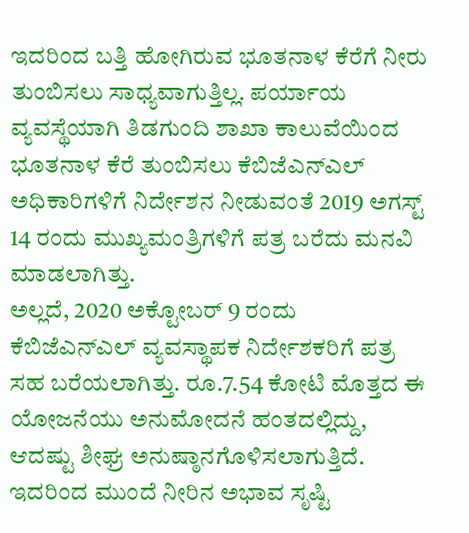ಇದರಿಂದ ಬತ್ತಿ ಹೋಗಿರುವ ಭೂತನಾಳ ಕೆರೆಗೆ ನೀರು ತುಂಬಿಸಲು ಸಾಧ್ಯವಾಗುತ್ತಿಲ್ಲ. ಪರ್ಯಾಯ ವ್ಯವಸ್ಥೆಯಾಗಿ ತಿಡಗುಂದಿ ಶಾಖಾ ಕಾಲುವೆಯಿಂದ ಭೂತನಾಳ ಕೆರೆ ತುಂಬಿಸಲು ಕೆಬಿಜೆಎನ್ಎಲ್ ಅಧಿಕಾರಿಗಳಿಗೆ ನಿರ್ದೇಶನ ನೀಡುವಂತೆ 2019 ಅಗಸ್ಟ್ 14 ರಂದು ಮುಖ್ಯಮಂತ್ರಿಗಳಿಗೆ ಪತ್ರ ಬರೆದು ಮನವಿ ಮಾಡಲಾಗಿತ್ತು.
ಅಲ್ಲದೆ, 2020 ಅಕ್ಟೋಬರ್ 9 ರಂದು ಕೆಬಿಜೆಎನ್ಎಲ್ ವ್ಯವಸ್ಥಾಪಕ ನಿರ್ದೇಶಕರಿಗೆ ಪತ್ರ ಸಹ ಬರೆಯಲಾಗಿತ್ತು. ರೂ.7.54 ಕೋಟಿ ಮೊತ್ತದ ಈ ಯೋಜನೆಯು ಅನುಮೋದನೆ ಹಂತದಲ್ಲಿದ್ದು, ಆದಷ್ಟು ಶೀಘ್ರ ಅನುಷ್ಠಾನಗೊಳಿಸಲಾಗುತ್ತಿದೆ. ಇದರಿಂದ ಮುಂದೆ ನೀರಿನ ಅಭಾವ ಸೃಷ್ಟಿ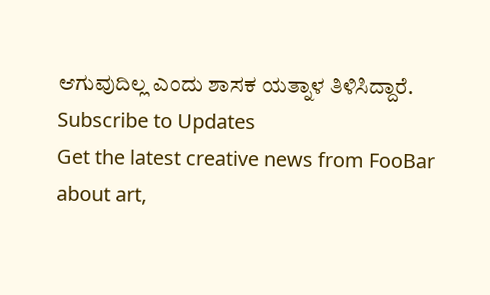ಆಗುವುದಿಲ್ಲ ಎಂದು ಶಾಸಕ ಯತ್ನಾಳ ತಿಳಿಸಿದ್ದಾರೆ.
Subscribe to Updates
Get the latest creative news from FooBar about art,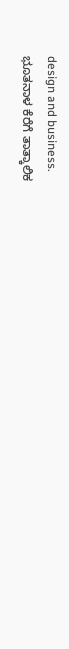design and business.
ಭೂತನಾಳ ಕೆರೆಗೆ ತಾತ್ಕಾಲಿಕ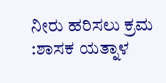ನೀರು ಹರಿಸಲು ಕ್ರಮ :ಶಾಸಕ ಯತ್ನಾಳ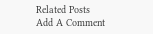Related Posts
Add A Comment